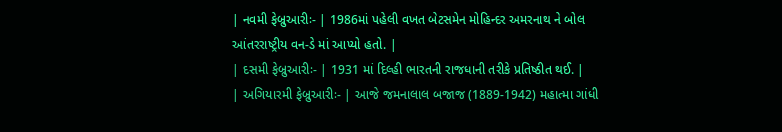| નવમી ફેબ્રુઆરીઃ- | 1986માં પહેલી વખત બેટસમેન મોહિન્દર અમરનાથ ને બોલ આંતરરાષ્ટ્રીય વન-ડે માં આપ્યો હતો. |
| દસમી ફેબ્રુઆરીઃ- | 1931 માં દિલ્હી ભારતની રાજધાની તરીકે પ્રતિષ્ઠીત થઈ. |
| અગિયારમી ફેબ્રુઆરીઃ- | આજે જમનાલાલ બજાજ (1889-1942) મહાત્મા ગાંધી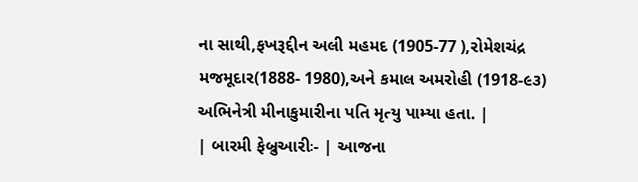ના સાથી,ફખરૂદ્દીન અલી મહમદ (1905-77 ),રોમેશચંદ્ર મજમૂદાર(1888- 1980),અને કમાલ અમરોહી (1918-૯૩) અભિનેત્રી મીનાકુમારીના પતિ મૃત્યુ પામ્યા હતા. |
| બારમી ફેબ્રુઆરીઃ- | આજના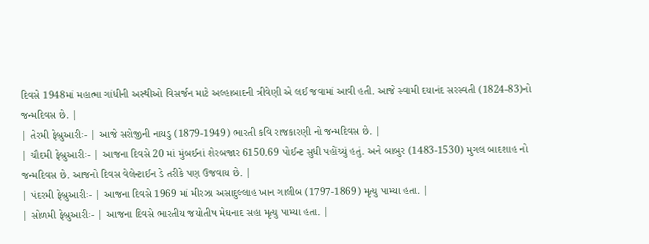દિવસે 1948માં મહાત્મા ગાંધીની અસ્થીઓ વિસર્જન માટે અલ્હાબાદની ત્રીવેણી એ લઈ જવામાં આવી હતી. આજે સ્વામી દયાનંદ સરસ્વતી (1824-83)નો જન્મદિવસ છે. |
| તેરમી ફેબ્રુઆરીઃ- | આજે સરોજીની નાયડુ (1879-1949) ભારતી કવિ રાજકારણી નો જન્મદિવસ છે. |
| ચૌદમી ફેબ્રુઆરીઃ- | આજના દિવસે 20 માં મુંબઈનાં શેરબજાર 6150.69 પોઈન્ટ સુધી પહોંચ્યું હતું. અને બાબુર (1483-1530) મુગલ બાદશાહ નો જન્મદિવસ છે. આજનો દિવસ વેલેન્ટાઈન ડે તરીકે પણ ઉજવાય છે. |
| પંદરમી ફેબ્રુઆરીઃ- | આજના દિવસે 1969 માં મીરઝા અસાદુલ્લાહ ખાન ગાલીબ (1797-1869) મૃત્યુ પામ્યા હતા. |
| સોળમી ફેબ્રુઆરીઃ- | આજના દિવસે ભારતીય જયોતીષ મેઘનાદ સહા મૃત્યુ પામ્યા હતા. |